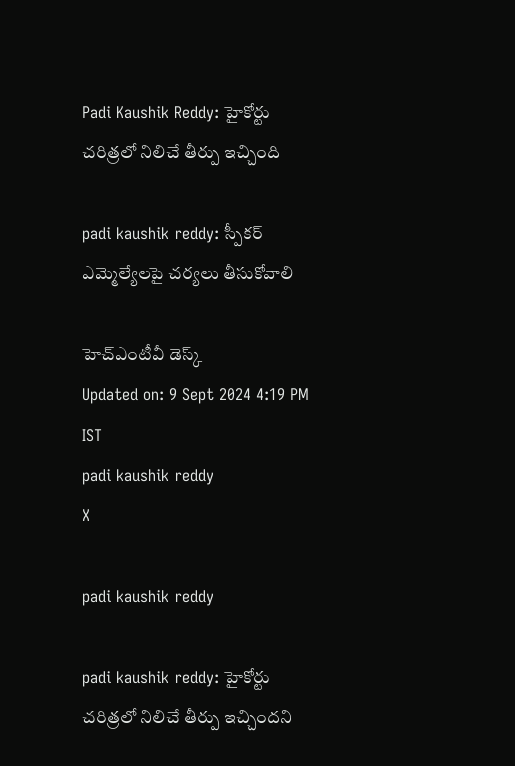Padi Kaushik Reddy: హైకోర్టు చరిత్రలో నిలిచే తీర్పు ఇచ్చింది

padi kaushik reddy: స్పీకర్ ఎమ్మెల్యేలపై చర్యలు తీసుకోవాలి

హెచ్ఎంటీవీ డెస్క్
Updated on: 9 Sept 2024 4:19 PM IST
padi kaushik reddy
X

padi kaushik reddy

padi kaushik reddy: హైకోర్టు చరిత్రలో నిలిచే తీర్పు ఇచ్చిందని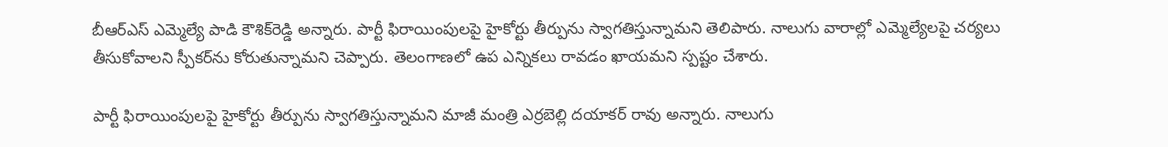బీఆర్ఎస్‌ ఎమ్మెల్యే పాడి కౌశిక్‌రెడ్డి అన్నారు. పార్టీ ఫిరాయింపులపై హైకోర్టు తీర్పును స్వాగతిస్తున్నామని తెలిపారు. నాలుగు వారాల్లో ఎమ్మెల్యేలపై చర్యలు తీసుకోవాలని స్పీకర్‌ను కోరుతున్నామని చెప్పారు. తెలంగాణలో ఉప ఎన్నికలు రావడం ఖాయమని స్పష్టం చేశారు.

పార్టీ ఫిరాయింపులపై హైకోర్టు తీర్పును స్వాగతిస్తున్నామని మాజీ మంత్రి ఎర్రబెల్లి దయాకర్ రావు అన్నారు. నాలుగు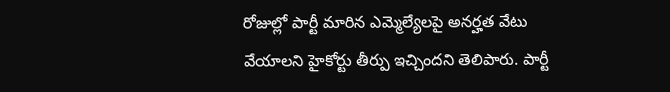రోజుల్లో పార్టీ మారిన ఎమ్మెల్యేలపై అనర్హత వేటు వేయాలని హైకోర్టు తీర్పు ఇచ్చిందని తెలిపారు. పార్టీ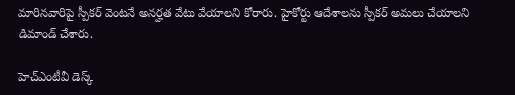మారినవారిపై స్పీకర్ వెంటనే అనర్హత వేటు వేయాలని కోరారు. హైకోర్టు ఆదేశాలను స్పీకర్ అమలు చేయాలని డిమాండ్ చేశారు.

హెచ్ఎంటీవీ డెస్క్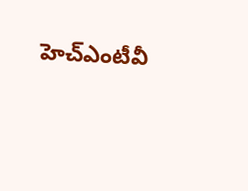హెచ్ఎంటీవీ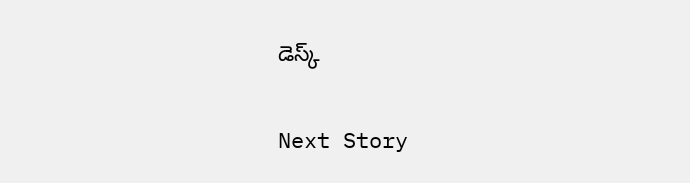డెస్క్

Next Story